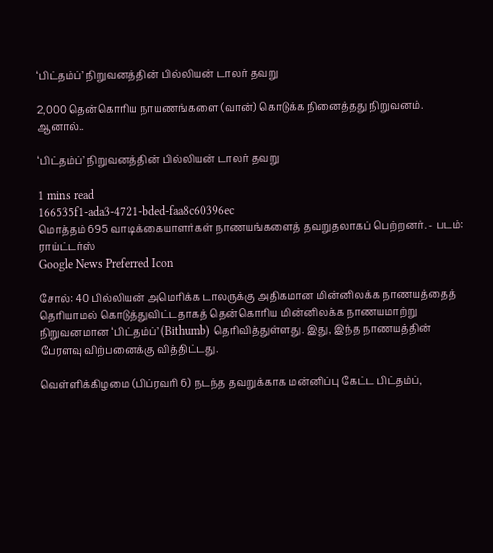‘பிட்தம்ப்’ நிறுவனத்தின் பில்லியன் டாலர் தவறு

2,000 தென்கொரிய நாயணங்களை (வான்) கொடுக்க நினைத்தது நிறுவனம். ஆனால்..

‘பிட்தம்ப்’ நிறுவனத்தின் பில்லியன் டாலர் தவறு

1 mins read
166535f1-ada3-4721-bded-faa8c60396ec
மொத்தம் 695 வாடிக்கையாளர்கள் நாணயங்களைத் தவறுதலாகப் பெற்றனர். - படம்: ராய்ட்டர்ஸ்
Google News Preferred Icon

சோல்: 40 பில்லியன் அமெரிக்க டாலருக்கு அதிகமான மின்னிலக்க நாணயத்தைத் தெரியாமல் கொடுத்துவிட்டதாகத் தென்கொரிய மின்னிலக்க நாணயமாற்று நிறுவனமான ‘பிட்தம்ப்’ (Bithumb) தெரிவித்துள்ளது. இது, இந்த நாணயத்தின் பேரளவு விற்பனைக்கு வித்திட்டது.

வெள்ளிக்கிழமை (பிப்ரவரி 6) நடந்த தவறுக்காக மன்னிப்பு கேட்ட பிட்தம்ப்,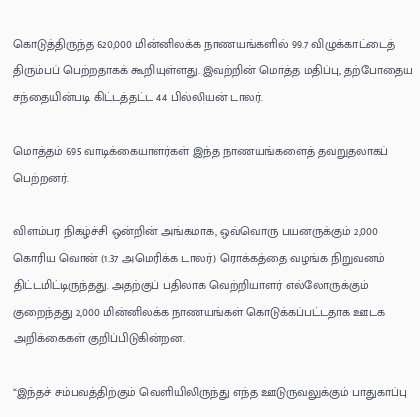கொடுத்திருந்த 620,000 மின்னிலக்க நாணயங்களில் 99.7 விழுக்காட்டைத் திரும்பப் பெற்றதாகக் கூறியுள்ளது. இவற்றின் மொத்த மதிப்பு, தற்போதைய சந்தையின்படி கிட்டத்தட்ட 44 பில்லியன் டாலர்.

மொத்தம் 695 வாடிக்கையாளர்கள் இந்த நாணயங்களைத் தவறுதலாகப் பெற்றனர்.

விளம்பர நிகழ்ச்சி ஒன்றின் அங்கமாக, ஒவ்வொரு பயனருக்கும் 2,000 கொரிய வொன் (1.37 அமெரிக்க டாலர்) ரொக்கத்தை வழங்க நிறுவனம் திட்டமிட்டிருந்தது. அதற்குப் பதிலாக வெற்றியாளர் எல்லோருக்கும் குறைந்தது 2,000 மின்னிலக்க நாணயங்கள் கொடுக்கப்பட்டதாக ஊடக அறிக்கைகள் குறிப்பிடுகின்றன.

“இந்தச் சம்பவத்திற்கும் வெளியிலிருந்து எந்த ஊடுருவலுக்கும் பாதுகாப்பு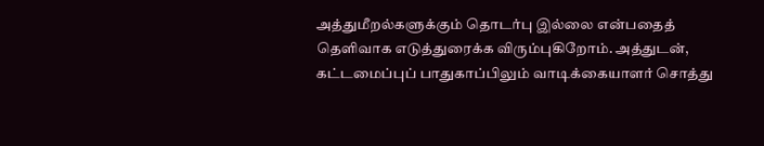அத்துமீறல்களுக்கும் தொடர்பு இல்லை என்பதைத் தெளிவாக எடுத்துரைக்க விரும்புகிறோம். அத்துடன், கட்டமைப்புப் பாதுகாப்பிலும் வாடிக்கையாளர் சொத்து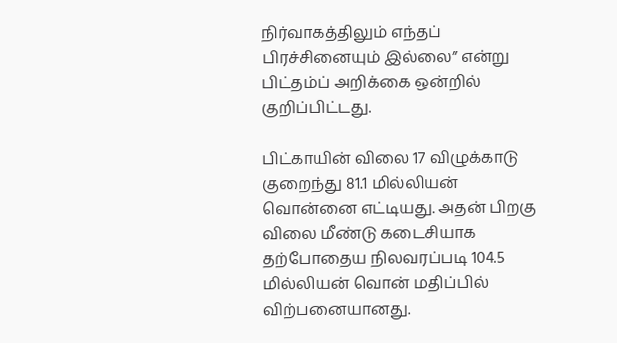நிர்வாகத்திலும் எந்தப் பிரச்சினையும் இல்லை” என்று பிட்தம்ப் அறிக்கை ஒன்றில் குறிப்பிட்டது.

பிட்காயின் விலை 17 விழுக்காடு குறைந்து 81.1 மில்லியன் வொன்னை எட்டியது. அதன் பிறகு விலை மீண்டு கடைசியாக தற்போதைய நிலவரப்படி 104.5 மில்லியன் வொன் மதிப்பில் விற்பனையானது.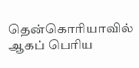தென்கொரியாவில் ஆகப் பெரிய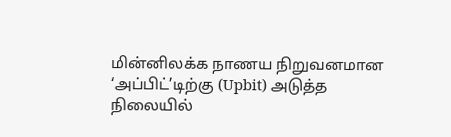மின்னிலக்க நாணய நிறுவனமான ‘அப்பிட்’டிற்கு (Upbit) அடுத்த நிலையில்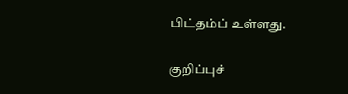பிட்தம்ப் உள்ளது.

குறிப்புச்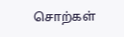சொற்கள்